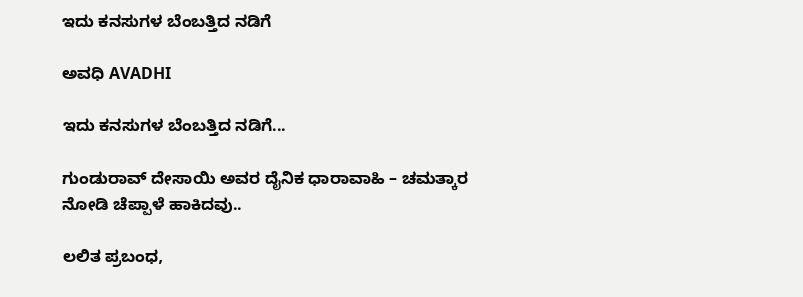ಇದು ಕನಸುಗಳ ಬೆಂಬತ್ತಿದ ನಡಿಗೆ‍

ಅವಧಿ AVADHI

ಇದು ಕನಸುಗಳ ಬೆಂಬತ್ತಿದ ನಡಿಗೆ...

ಗುಂಡುರಾವ್ ದೇಸಾಯಿ ಅವರ ದೈನಿಕ ಧಾರಾವಾಹಿ – ಚಮತ್ಕಾರ ನೋಡಿ ಚೆಪ್ಪಾಳೆ ಹಾಕಿದವು..

ಲಲಿತ ಪ್ರಬಂಧ,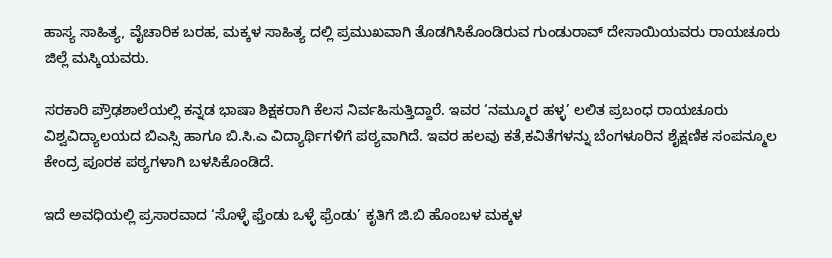ಹಾಸ್ಯ ಸಾಹಿತ್ಯ, ವೈಚಾರಿಕ ಬರಹ, ಮಕ್ಕಳ ಸಾಹಿತ್ಯ ದಲ್ಲಿ ಪ್ರಮುಖವಾಗಿ ತೊಡಗಿಸಿಕೊಂಡಿರುವ ಗುಂಡುರಾವ್ ದೇಸಾಯಿಯವರು ರಾಯಚೂರು ಜಿಲ್ಲೆ ಮಸ್ಕಿಯವರು.

ಸರಕಾರಿ ಪ್ರೌಢಶಾಲೆಯಲ್ಲಿ ಕನ್ನಡ ಭಾಷಾ ಶಿಕ್ಷಕರಾಗಿ ಕೆಲಸ ನಿರ್ವಹಿಸುತ್ತಿದ್ದಾರೆ. ಇವರ ‘ನಮ್ಮೂರ ಹಳ್ಳ’ ಲಲಿತ ಪ್ರಬಂಧ ರಾಯಚೂರು ವಿಶ್ವವಿದ್ಯಾಲಯದ ಬಿಎಸ್ಸಿ ಹಾಗೂ ಬಿ.ಸಿ.ಎ ವಿದ್ಯಾರ್ಥಿಗಳಿಗೆ ಪಠ್ಯವಾಗಿದೆ. ಇವರ ಹಲವು ಕತೆ,ಕವಿತೆಗಳನ್ನು ಬೆಂಗಳೂರಿನ ಶೈಕ್ಷಣಿಕ ಸಂಪನ್ಮೂಲ ಕೇಂದ್ರ ಪೂರಕ ಪಠ್ಯಗಳಾಗಿ ಬಳಸಿಕೊಂಡಿದೆ.

ಇದೆ ಅವಧಿಯಲ್ಲಿ ಪ್ರಸಾರವಾದ ‘ಸೊಳ್ಳೆ ಫ್ತೆಂಡು ಒಳ್ಳೆ ಫ್ರೆಂಡು’ ಕೃತಿಗೆ ಜಿ.ಬಿ ಹೊಂಬಳ ಮಕ್ಕಳ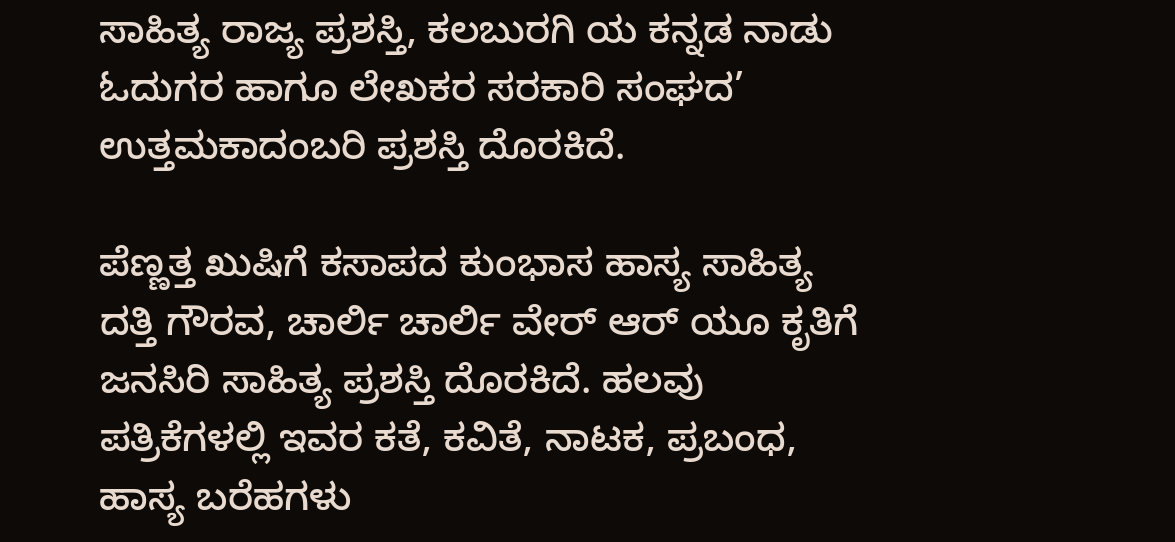ಸಾಹಿತ್ಯ ರಾಜ್ಯ ಪ್ರಶಸ್ತಿ, ಕಲಬುರಗಿ ಯ ಕನ್ನಡ ನಾಡು ಓದುಗರ ಹಾಗೂ ಲೇಖಕರ ಸರಕಾರಿ ಸಂಘದ‌’ ಉತ್ತಮ‌ಕಾದಂಬರಿ ಪ್ರಶಸ್ತಿ ದೊರಕಿದೆ.

ಪೆಣ್ಣತ್ತ ಖುಷಿಗೆ ಕಸಾಪದ ಕುಂಭಾಸ ಹಾಸ್ಯ ಸಾಹಿತ್ಯ ದತ್ತಿ ಗೌರವ, ಚಾರ್ಲಿ ಚಾರ್ಲಿ ವೇರ್ ಆರ್ ಯೂ ಕೃತಿಗೆ ಜನಸಿರಿ ಸಾಹಿತ್ಯ ಪ್ರಶಸ್ತಿ ದೊರಕಿದೆ. ಹಲವು ಪತ್ರಿಕೆಗಳಲ್ಲಿ ಇವರ ಕತೆ, ಕವಿತೆ, ನಾಟಕ, ಪ್ರಬಂಧ, ಹಾಸ್ಯ ಬರೆಹಗಳು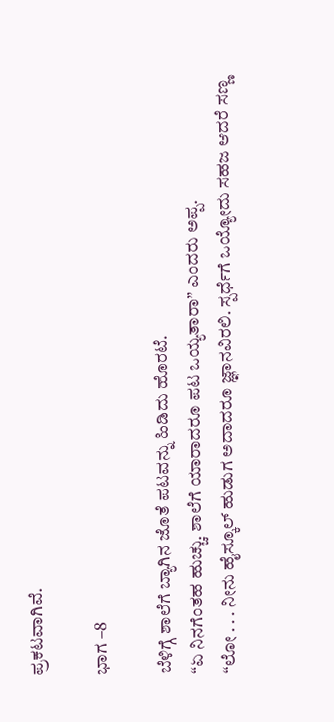ಪ್ರಕಟವಾಗಿವೆ.

ಭಾಗ –8

ಬೆಳಿಗ್ಗೆ ಶಾಲೆಗೆ ಬ್ಯಾಗಿನ ಜೊತೆ ಪಟವನ್ನು ಹಿಡಿದು ಹೊರಟೆ.
“ಏ ನಿನಗೆಂತಹ ಹುಚ್ಚು. ಶಾಲೆಗೆ ಯಾರಾದರೂ ಪಟ ಒಯ್ಯತಾರಾ” ಎಂದರು ಅಪ್ಪ.
“ಲೋ . . . ನೀನು ಹೈಸ್ಕೂಲ್ ಹುಡುಗ ಅದಾದರೂ ಜ್ಞಾನವಿರಲಿ. ಸ್ಪರ್ಧೆಗೆ ಒಯ್ಯೋದು ಸಹಜ ಆದರೆ ಸಣ್ಣ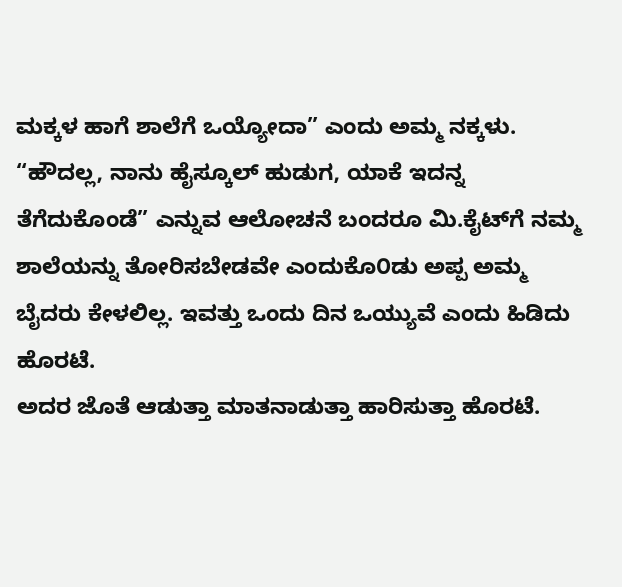ಮಕ್ಕಳ ಹಾಗೆ ಶಾಲೆಗೆ ಒಯ್ಯೋದಾ” ಎಂದು ಅಮ್ಮ ನಕ್ಕಳು.
“ಹೌದಲ್ಲ, ನಾನು ಹೈಸ್ಕೂಲ್ ಹುಡುಗ, ಯಾಕೆ ಇದನ್ನ ತೆಗೆದುಕೊಂಡೆ” ಎನ್ನುವ ಆಲೋಚನೆ ಬಂದರೂ ಮಿ.ಕೈಟ್‌ಗೆ ನಮ್ಮ ಶಾಲೆಯನ್ನು ತೋರಿಸಬೇಡವೇ ಎಂದುಕೊ೦ಡು ಅಪ್ಪ ಅಮ್ಮ ಬೈದರು ಕೇಳಲಿಲ್ಲ. ಇವತ್ತು ಒಂದು ದಿನ ಒಯ್ಯುವೆ ಎಂದು ಹಿಡಿದು ಹೊರಟೆ.
ಅದರ ಜೊತೆ ಆಡುತ್ತಾ ಮಾತನಾಡುತ್ತಾ ಹಾರಿಸುತ್ತಾ ಹೊರಟೆ.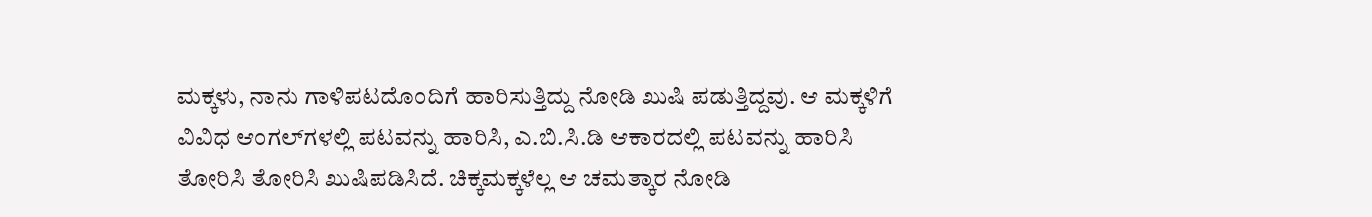ಮಕ್ಕಳು, ನಾನು ಗಾಳಿಪಟದೊಂದಿಗೆ ಹಾರಿಸುತ್ತಿದ್ದು ನೋಡಿ ಖುಷಿ ಪಡುತ್ತಿದ್ದವು. ಆ ಮಕ್ಕಳಿಗೆ ವಿವಿಧ ಆಂಗಲ್‌ಗಳಲ್ಲಿ ಪಟವನ್ನು ಹಾರಿಸಿ, ಎ.ಬಿ.ಸಿ.ಡಿ ಆಕಾರದಲ್ಲಿ ಪಟವನ್ನು ಹಾರಿಸಿ ತೋರಿಸಿ ತೋರಿಸಿ ಖುಷಿಪಡಿಸಿದೆ. ಚಿಕ್ಕಮಕ್ಕಳೆಲ್ಲ ಆ ಚಮತ್ಕಾರ ನೋಡಿ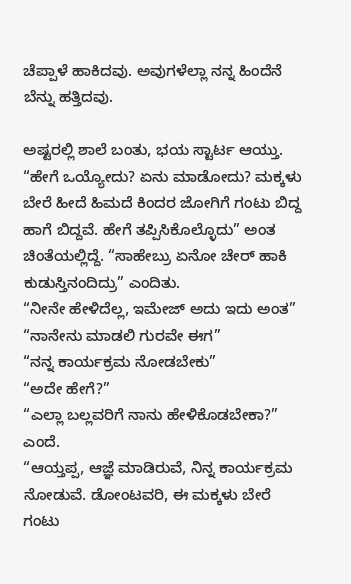ಚೆಪ್ಪಾಳೆ ಹಾಕಿದವು. ಅವುಗಳೆಲ್ಲಾ ನನ್ನ ಹಿಂದೆನೆ ಬೆನ್ನು ಹತ್ತಿದವು.

ಅಷ್ಟರಲ್ಲಿ ಶಾಲೆ ಬಂತು, ಭಯ ಸ್ಟಾರ್ಟ ಆಯ್ತು. “ಹೇಗೆ ಒಯ್ಯೋದು? ಏನು ಮಾಡೋದು? ಮಕ್ಕಳು ಬೇರೆ ಹೀದೆ ಹಿಮದೆ ಕಿಂದರ ಜೋಗಿಗೆ ಗಂಟು ಬಿದ್ದ ಹಾಗೆ ಬಿದ್ದವೆ. ಹೇಗೆ ತಪ್ಪಿಸಿಕೊಲ್ಳೊದು” ಅಂತ ಚಿಂತೆಯಲ್ಲಿದ್ದೆ. “ಸಾಹೇಬ್ರು ಏನೋ ಚೇರ್ ಹಾಕಿ ಕುಡುಸ್ತಿನಂದಿದ್ರು” ಎಂದಿತು.
“ನೀನೇ ಹೇಳಿದೆಲ್ಲ, ಇಮೇಜ್ ಅದು ಇದು ಅಂತ”
“ನಾನೇನು ಮಾಡಲಿ ಗುರವೇ ಈಗ”
“ನನ್ನ ಕಾರ್ಯಕ್ರಮ ನೋಡಬೇಕು”
“ಅದೇ ಹೇಗೆ?”
“ಎಲ್ಲಾ ಬಲ್ಲವರಿಗೆ ನಾನು ಹೇಳಿಕೊಡಬೇಕಾ?” ಎಂದೆ.
“ಆಯ್ತಪ್ಪ, ಆಜ್ಞೆ ಮಾಡಿರುವೆ, ನಿನ್ನ ಕಾರ್ಯಕ್ರಮ ನೋಡುವೆ. ಡೋಂಟವರಿ, ಈ ಮಕ್ಕಳು ಬೇರೆ ಗಂಟು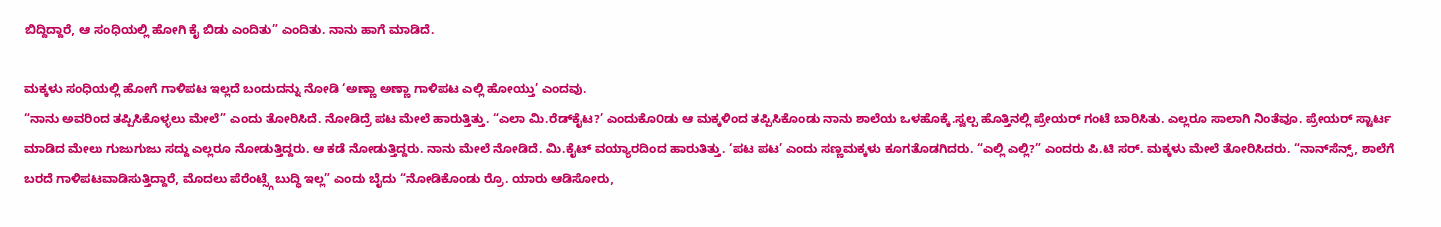ಬಿದ್ದಿದ್ದಾರೆ, ಆ ಸಂಧಿಯಲ್ಲಿ ಹೋಗಿ ಕೈ ಬಿಡು ಎಂದಿತು” ಎಂದಿತು. ನಾನು ಹಾಗೆ ಮಾಡಿದೆ.

ಮಕ್ಕಳು ಸಂಧಿಯಲ್ಲಿ ಹೋಗೆ ಗಾಳಿಪಟ ಇಲ್ಲದೆ ಬಂದುದನ್ನು ನೋಡಿ ‘ಅಣ್ಣಾ ಅಣ್ಣಾ ಗಾಳಿಪಟ ಎಲ್ಲಿ ಹೋಯ್ತು’ ಎಂದವು.
“ನಾನು ಅವರಿಂದ ತಪ್ಪಿಸಿಕೊಳ್ಳಲು ಮೇಲೆ” ಎಂದು ತೋರಿಸಿದೆ. ನೋಡಿದ್ರೆ ಪಟ ಮೇಲೆ ಹಾರುತ್ತಿತ್ತು. “ಎಲಾ ಮಿ.ರೆಡ್‌ಕೈಟ?’ ಎಂದುಕೊ೦ಡು ಆ ಮಕ್ಕಳಿಂದ ತಪ್ಪಿಸಿಕೊಂಡು ನಾನು ಶಾಲೆಯ ಒಳಹೊಕ್ಕೆ.ಸ್ವಲ್ಪ ಹೊತ್ತಿನಲ್ಲಿ ಪ್ರೇಯರ್ ಗಂಟೆ ಬಾರಿಸಿತು. ಎಲ್ಲರೂ ಸಾಲಾಗಿ ನಿಂತೆವೂ. ಪ್ರೇಯರ್ ಸ್ಟಾರ್ಟ ಮಾಡಿದ ಮೇಲು ಗುಜುಗುಜು ಸದ್ದು ಎಲ್ಲರೂ ನೋಡುತ್ತಿದ್ದರು. ಆ ಕಡೆ ನೋಡುತ್ತಿದ್ದರು. ನಾನು ಮೇಲೆ ನೋಡಿದೆ. ಮಿ.ಕೈಟ್ ವಯ್ಯಾರದಿಂದ ಹಾರುತಿತ್ತು. ‘ಪಟ ಪಟ’ ಎಂದು ಸಣ್ಣಮಕ್ಕಳು ಕೂಗತೊಡಗಿದರು. “ಎಲ್ಲಿ ಎಲ್ಲಿ?” ಎಂದರು ಪಿ.ಟಿ ಸರ್. ಮಕ್ಕಳು ಮೇಲೆ ತೋರಿಸಿದರು. “ನಾನ್‌ಸೆನ್ಸ್, ಶಾಲೆಗೆ ಬರದೆ ಗಾಳಿಪಟವಾಡಿಸುತ್ತಿದ್ದಾರೆ, ಮೊದಲು ಪೆರೆಂಟ್ಸ್ಗೆ ಬುದ್ಧಿ ಇಲ್ಲ” ಎಂದು ಬೈದು “ನೋಡಿಕೊಂಡು ರ‍್ರೊ. ಯಾರು ಆಡಿಸೋರು,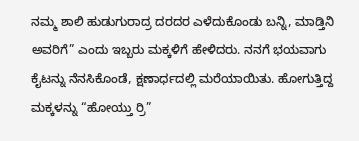ನಮ್ಮ ಶಾಲಿ ಹುಡುಗುರಾದ್ರ ದರದರ ಎಳೆದುಕೊಂಡು ಬನ್ನಿ, ಮಾಡ್ತಿನಿ ಅವರಿಗೆ” ಎಂದು ಇಬ್ಬರು ಮಕ್ಕಳಿಗೆ ಹೇಳಿದರು. ನನಗೆ ಭಯವಾಗು ಕೈಟನ್ನು ನೆನಸಿಕೊಂಡೆ, ಕ್ಷಣಾರ್ಧದಲ್ಲಿ ಮರೆಯಾಯಿತು. ಹೋಗುತ್ತಿದ್ದ ಮಕ್ಕಳನ್ನು “ಹೋಯ್ತು ರ‍್ರಿ”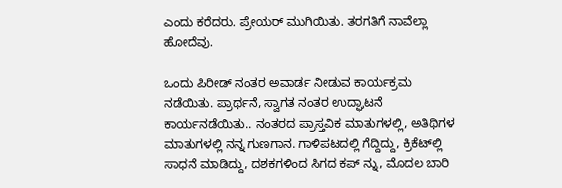ಎಂದು ಕರೆದರು. ಪ್ರೇಯರ್ ಮುಗಿಯಿತು. ತರಗತಿಗೆ ನಾವೆಲ್ಲಾ ಹೋದೆವು.

ಒಂದು ಪಿರೀಡ್ ನಂತರ ಅವಾರ್ಡ ನೀಡುವ ಕಾರ್ಯಕ್ರಮ ನಡೆಯಿತು. ಪ್ರಾರ್ಥನೆ, ಸ್ವಾಗತ ನಂತರ ಉದ್ಘಾಟನೆ ಕಾರ್ಯನಡೆಯಿತು.. ನಂತರದ ಪ್ರಾಸ್ತವಿಕ ಮಾತುಗಳಲ್ಲಿ, ಅತಿಥಿಗಳ ಮಾತುಗಳಲ್ಲಿ ನನ್ನ ಗುಣಗಾನ. ಗಾಳಿಪಟದಲ್ಲಿ ಗೆದ್ದಿದ್ದು, ಕ್ರಿಕೆಟ್‌ಲ್ಲಿ ಸಾಧನೆ ಮಾಡಿದ್ದು, ದಶಕಗಳಿಂದ ಸಿಗದ ಕಪ್ ನ್ನು, ಮೊದಲ ಬಾರಿ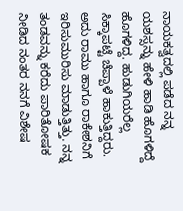ನಾಯಕತ್ವದಲ್ಲಿ ಪಡೆದ ನನ್ನ ಯಶಸ್ಸನ್ನು ಹೇಳಿ ಹಾಡಿ ಹೊಗಳಿದ್ದೆ ಹೊಗಳಿದ್ದ. ಹುಡುಗಿಯರೆಲ್ಲ ಸಿಕ್ಕಾಪಟ್ಟೆ ಚೆಪ್ಪಾಳೆ ಹಾಕುತ್ತಿದ್ದರು. ಅದು ರಾಮು ಹಾಗೂ ರಾಕೇಶನಿಗೆ ಇರಿಸುಮುರಿಸು ಮಾಡುತ್ತಿತ್ತು. ನನ್ನ ತಂಡವನ್ನು ಕರೆದು ಪಾರಿತೋಷಕ ನೀಡಿದ ನಂತರ ನನಗೆ ವಿಶೇಷ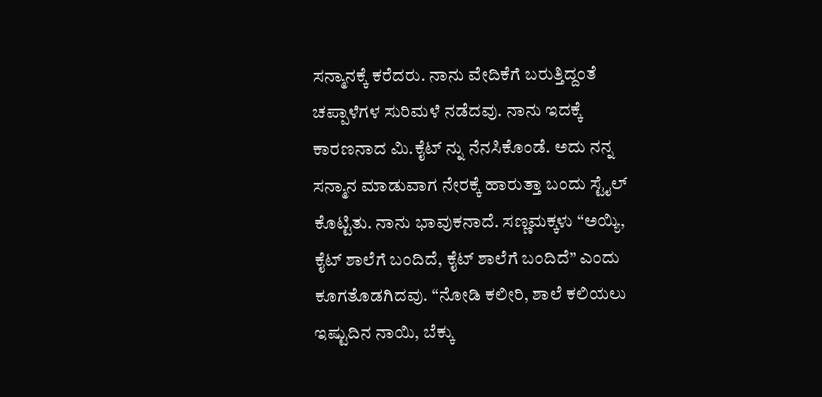ಸನ್ಮಾನಕ್ಕೆ ಕರೆದರು. ನಾನು ವೇದಿಕೆಗೆ ಬರುತ್ತಿದ್ದಂತೆ ಚಪ್ಪಾಳೆಗಳ ಸುರಿಮಳೆ ನಡೆದವು. ನಾನು ಇದಕ್ಕೆ ಕಾರಣನಾದ ಮಿ.ಕೈಟ್ ನ್ನು ನೆನಸಿಕೊಂಡೆ. ಅದು ನನ್ನ ಸನ್ಮಾನ ಮಾಡುವಾಗ ನೇರಕ್ಕೆ ಹಾರುತ್ತಾ ಬಂದು ಸ್ಟೈಲ್ ಕೊಟ್ಟಿತು. ನಾನು ಭಾವುಕನಾದೆ. ಸಣ್ಣಮಕ್ಕಳು “ಅಯ್ಯಿ, ಕೈಟ್ ಶಾಲೆಗೆ ಬಂದಿದೆ, ಕೈಟ್ ಶಾಲೆಗೆ ಬಂದಿದೆ” ಎಂದು ಕೂಗತೊಡಗಿದವು. “ನೋಡಿ ಕಲೀರಿ, ಶಾಲೆ ಕಲಿಯಲು ಇಷ್ಟುದಿನ ನಾಯಿ, ಬೆಕ್ಕು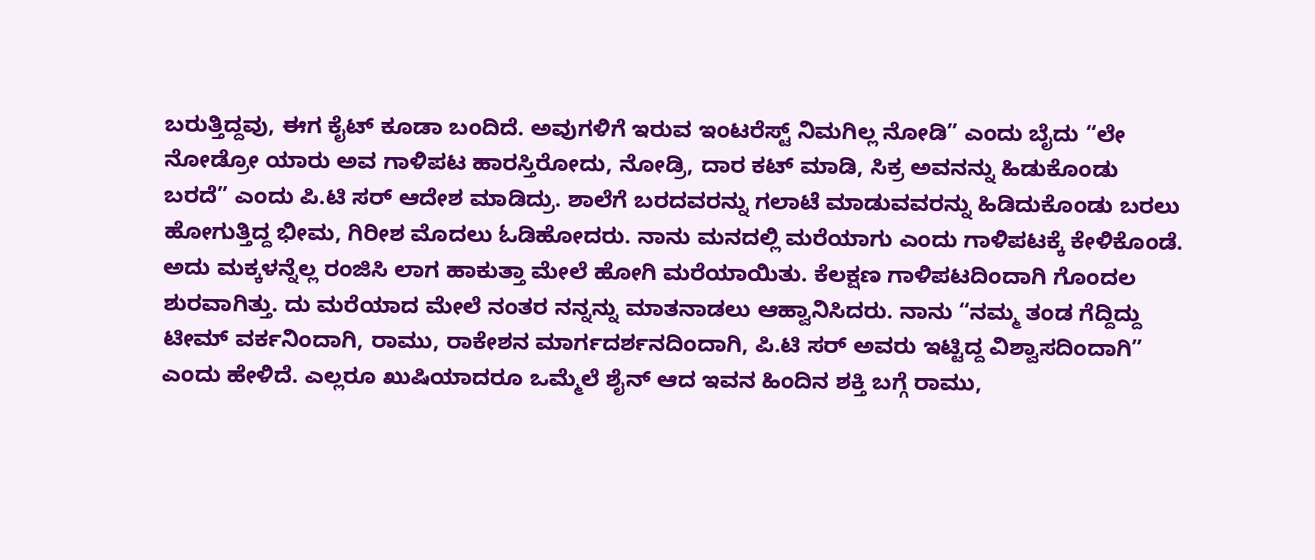ಬರುತ್ತಿದ್ದವು, ಈಗ ಕೈಟ್ ಕೂಡಾ ಬಂದಿದೆ. ಅವುಗಳಿಗೆ ಇರುವ ಇಂಟರೆಸ್ಟ್ ನಿಮಗಿಲ್ಲ ನೋಡಿ” ಎಂದು ಬೈದು “ಲೇ ನೋಡ್ರೋ ಯಾರು ಅವ ಗಾಳಿಪಟ ಹಾರಸ್ತಿರೋದು, ನೋಡ್ರಿ, ದಾರ ಕಟ್ ಮಾಡಿ, ಸಿಕ್ರ ಅವನನ್ನು ಹಿಡುಕೊಂಡು ಬರದೆ” ಎಂದು ಪಿ.ಟಿ ಸರ್ ಆದೇಶ ಮಾಡಿದ್ರು. ಶಾಲೆಗೆ ಬರದವರನ್ನು ಗಲಾಟೆ ಮಾಡುವವರನ್ನು ಹಿಡಿದುಕೊಂಡು ಬರಲು ಹೋಗುತ್ತಿದ್ದ ಭೀಮ, ಗಿರೀಶ ಮೊದಲು ಓಡಿಹೋದರು. ನಾನು ಮನದಲ್ಲಿ ಮರೆಯಾಗು ಎಂದು ಗಾಳಿಪಟಕ್ಕೆ ಕೇಳಿಕೊಂಡೆ. ಅದು ಮಕ್ಕಳನ್ನೆಲ್ಲ ರಂಜಿಸಿ ಲಾಗ ಹಾಕುತ್ತಾ ಮೇಲೆ ಹೋಗಿ ಮರೆಯಾಯಿತು. ಕೆಲಕ್ಷಣ ಗಾಳಿಪಟದಿಂದಾಗಿ ಗೊಂದಲ ಶುರವಾಗಿತ್ತು. ದು ಮರೆಯಾದ ಮೇಲೆ ನಂತರ ನನ್ನನ್ನು ಮಾತನಾಡಲು ಆಹ್ವಾನಿಸಿದರು. ನಾನು “ನಮ್ಮ ತಂಡ ಗೆದ್ದಿದ್ದು ಟೀಮ್ ವರ್ಕನಿಂದಾಗಿ, ರಾಮು, ರಾಕೇಶನ ಮಾರ್ಗದರ್ಶನದಿಂದಾಗಿ, ಪಿ.ಟಿ ಸರ್ ಅವರು ಇಟ್ಟಿದ್ದ ವಿಶ್ವಾಸದಿಂದಾಗಿ” ಎಂದು ಹೇಳಿದೆ. ಎಲ್ಲರೂ ಖುಷಿಯಾದರೂ ಒಮ್ಮೆಲೆ ಶೈನ್ ಆದ ಇವನ ಹಿಂದಿನ ಶಕ್ತಿ ಬಗ್ಗೆ ರಾಮು,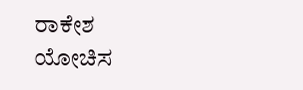ರಾಕೇಶ ಯೋಚಿಸ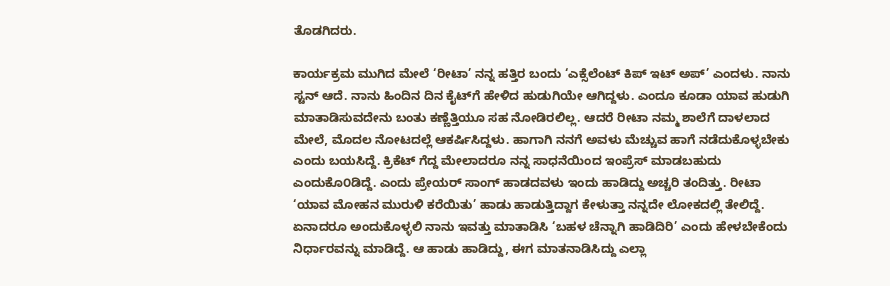ತೊಡಗಿದರು.

ಕಾರ್ಯಕ್ರಮ ಮುಗಿದ ಮೇಲೆ ‘ರೀಟಾ’ ನನ್ನ ಹತ್ತಿರ ಬಂದು ‘ಎಕ್ಸೆಲೆಂಟ್ ಕಿಪ್ ಇಟ್ ಅಪ್’ ಎಂದಳು. ನಾನು ಸ್ಟನ್ ಆದೆ. ನಾನು ಹಿಂದಿನ ದಿನ ಕೈಟ್‌ಗೆ ಹೇಳಿದ ಹುಡುಗಿಯೇ ಆಗಿದ್ದಳು. ಎಂದೂ ಕೂಡಾ ಯಾವ ಹುಡುಗಿ ಮಾತಾಡಿಸುವದೇನು ಬಂತು ಕಣ್ಣೆತ್ತಿಯೂ ಸಹ ನೋಡಿರಲಿಲ್ಲ. ಆದರೆ ರೀಟಾ ನಮ್ಮ ಶಾಲೆಗೆ ದಾಳಲಾದ ಮೇಲೆ, ಮೊದಲ ನೋಟದಲ್ಲೆ ಆಕರ್ಷಿಸಿದ್ದಳು. ಹಾಗಾಗಿ ನನಗೆ ಅವಳು ಮೆಚ್ಚುವ ಹಾಗೆ ನಡೆದುಕೊಳ್ಳಬೇಕು ಎಂದು ಬಯಸಿದ್ದೆ. ಕ್ರಿಕೆಟ್ ಗೆದ್ದ ಮೇಲಾದರೂ ನನ್ನ ಸಾಧನೆಯಿಂದ ಇಂಪ್ರೆಸ್ ಮಾಡಬಹುದು ಎಂದುಕೊ೦ಡಿದ್ದೆ. ಎಂದು ಪ್ರೇಯರ್ ಸಾಂಗ್ ಹಾಡದವಳು ಇಂದು ಹಾಡಿದ್ದು ಅಚ್ಚರಿ ತಂದಿತ್ತು. ರೀಟಾ ‘ಯಾವ ಮೋಹನ ಮುರುಳಿ ಕರೆಯಿತು’ ಹಾಡು ಹಾಡುತ್ತಿದ್ದಾಗ ಕೇಳುತ್ತಾ ನನ್ನದೇ ಲೋಕದಲ್ಲಿ ತೇಲಿದ್ದೆ. ಏನಾದರೂ ಅಂದುಕೊಳ್ಳಲಿ ನಾನು ಇವತ್ತು ಮಾತಾಡಿಸಿ ‘ಬಹಳ ಚೆನ್ನಾಗಿ ಹಾಡಿದಿರಿ’ ಎಂದು ಹೇಳಬೇಕೆಂದು ನಿರ್ಧಾರವನ್ನು ಮಾಡಿದ್ದೆ. ಆ ಹಾಡು ಹಾಡಿದ್ದು, ಈಗ ಮಾತನಾಡಿಸಿದ್ದು ಎಲ್ಲಾ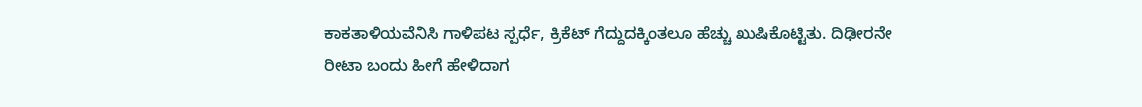ಕಾಕತಾಳಿಯವೆನಿಸಿ ಗಾಳಿಪಟ ಸ್ಪರ್ಧೆ, ಕ್ರಿಕೆಟ್ ಗೆದ್ದುದಕ್ಕಿಂತಲೂ ಹೆಚ್ಚು ಖುಷಿಕೊಟ್ಟಿತು. ದಿಢೀರನೇ ರೀಟಾ ಬಂದು ಹೀಗೆ ಹೇಳಿದಾಗ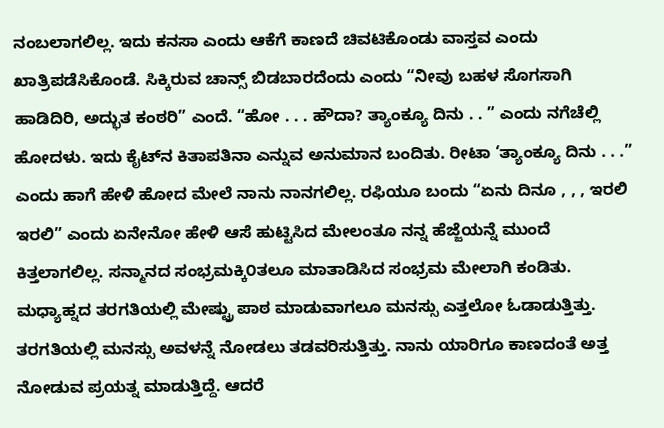ನಂಬಲಾಗಲಿಲ್ಲ. ಇದು ಕನಸಾ ಎಂದು ಆಕೆಗೆ ಕಾಣದೆ ಚಿವಟಿಕೊಂಡು ವಾಸ್ತವ ಎಂದು ಖಾತ್ರಿಪಡೆಸಿಕೊಂಡೆ. ಸಿಕ್ಕಿರುವ ಚಾನ್ಸ್ ಬಿಡಬಾರದೆಂದು ಎಂದು “ನೀವು ಬಹಳ ಸೊಗಸಾಗಿ ಹಾಡಿದಿರಿ, ಅದ್ಭುತ ಕಂಠರಿ” ಎಂದೆ. “ಹೋ . . . ಹೌದಾ? ತ್ಯಾಂಕ್ಯೂ ದಿನು . . ” ಎಂದು ನಗೆಚೆಲ್ಲಿ ಹೋದಳು. ಇದು ಕೈಟ್‌ನ ಕಿತಾಪತಿನಾ ಎನ್ನುವ ಅನುಮಾನ ಬಂದಿತು. ರೀಟಾ ‘ತ್ಯಾಂಕ್ಯೂ ದಿನು . . .” ಎಂದು ಹಾಗೆ ಹೇಳಿ ಹೋದ ಮೇಲೆ ನಾನು ನಾನಗಲಿಲ್ಲ. ರಫಿಯೂ ಬಂದು “ಏನು ದಿನೂ , , , ಇರಲಿ ಇರಲಿ” ಎಂದು ಏನೇನೋ ಹೇಳಿ ಆಸೆ ಹುಟ್ಟಿಸಿದ ಮೇಲಂತೂ ನನ್ನ ಹೆಜ್ಜೆಯನ್ನೆ ಮುಂದೆ ಕಿತ್ತಲಾಗಲಿಲ್ಲ. ಸನ್ಮಾನದ ಸಂಭ್ರಮಕ್ಕಿ೦ತಲೂ ಮಾತಾಡಿಸಿದ ಸಂಭ್ರಮ ಮೇಲಾಗಿ ಕಂಡಿತು. ಮಧ್ಯಾಹ್ನದ ತರಗತಿಯಲ್ಲಿ ಮೇಷ್ಟ್ರು ಪಾಠ ಮಾಡುವಾಗಲೂ ಮನಸ್ಸು ಎತ್ತಲೋ ಓಡಾಡುತ್ತಿತ್ತು. ತರಗತಿಯಲ್ಲಿ ಮನಸ್ಸು ಅವಳನ್ನೆ ನೋಡಲು ತಡವರಿಸುತ್ತಿತ್ತು. ನಾನು ಯಾರಿಗೂ ಕಾಣದಂತೆ ಅತ್ತ ನೋಡುವ ಪ್ರಯತ್ನ ಮಾಡುತ್ತಿದ್ದೆ. ಆದರೆ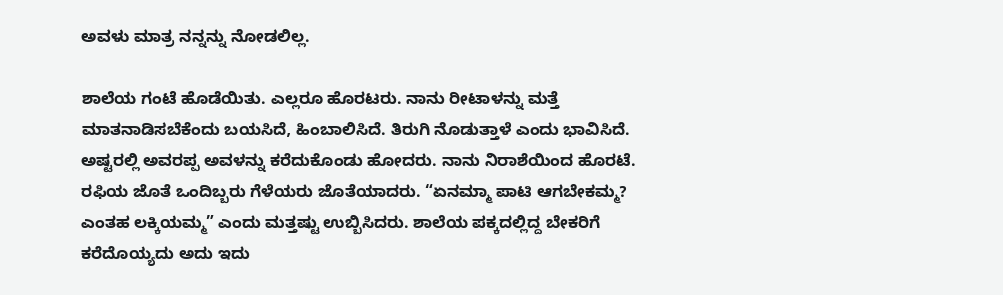ಅವಳು ಮಾತ್ರ ನನ್ನನ್ನು ನೋಡಲಿಲ್ಲ.

ಶಾಲೆಯ ಗಂಟೆ ಹೊಡೆಯಿತು. ಎಲ್ಲರೂ ಹೊರಟರು. ನಾನು ರೀಟಾಳನ್ನು ಮತ್ತೆ ಮಾತನಾಡಿಸಬೆಕೆಂದು ಬಯಸಿದೆ, ಹಿಂಬಾಲಿಸಿದೆ. ತಿರುಗಿ ನೊಡುತ್ತಾಳೆ ಎಂದು ಭಾವಿಸಿದೆ. ಅಷ್ಟರಲ್ಲಿ ಅವರಪ್ಪ ಅವಳನ್ನು ಕರೆದುಕೊಂಡು ಹೋದರು. ನಾನು ನಿರಾಶೆಯಿಂದ ಹೊರಟೆ. ರಫಿಯ ಜೊತೆ ಒಂದಿಬ್ಬರು ಗೆಳೆಯರು ಜೊತೆಯಾದರು. “ಏನಮ್ಮಾ ಪಾಟಿ ಆಗಬೇಕಮ್ಮ? ಎಂತಹ ಲಕ್ಕಿಯಮ್ಮ” ಎಂದು ಮತ್ತಷ್ಟು ಉಬ್ಬಿಸಿದರು. ಶಾಲೆಯ ಪಕ್ಕದಲ್ಲಿದ್ದ ಬೇಕರಿಗೆ ಕರೆದೊಯ್ಯದು ಅದು ಇದು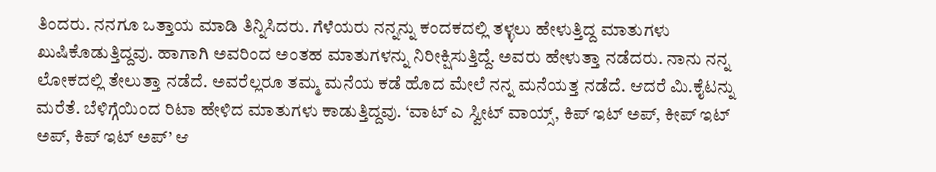ತಿಂದರು. ನನಗೂ ಒತ್ತಾಯ ಮಾಡಿ ತಿನ್ನಿಸಿದರು. ಗೆಳೆಯರು ನನ್ನನ್ನು ಕಂದಕದಲ್ಲಿ ತಳ್ಳಲು ಹೇಳುತ್ತಿದ್ದ ಮಾತುಗಳು ಖುಷಿಕೊಡುತ್ತಿದ್ದವು. ಹಾಗಾಗಿ ಅವರಿಂದ ಅಂತಹ ಮಾತುಗಳನ್ನು ನಿರೀಕ್ಷಿಸುತ್ತಿದ್ದೆ. ಅವರು ಹೇಳುತ್ತಾ ನಡೆದರು. ನಾನು ನನ್ನ ಲೋಕದಲ್ಲಿ ತೇಲುತ್ತಾ ನಡೆದೆ. ಅವರೆಲ್ಲರೂ ತಮ್ಮ ಮನೆಯ ಕಡೆ ಹೊದ ಮೇಲೆ ನನ್ನ ಮನೆಯತ್ತ ನಡೆದೆ. ಆದರೆ ಮಿ.ಕೈಟನ್ನು ಮರೆತೆ. ಬೆಳಿಗ್ಗೆಯಿಂದ ರಿಟಾ ಹೇಳಿದ ಮಾತುಗಳು ಕಾಡುತ್ತಿದ್ದವು. ‘ವಾಟ್ ಎ ಸ್ವೀಟ್ ವಾಯ್ಸ್, ಕಿಪ್ ಇಟ್ ಅಪ್, ಕೀಪ್ ಇಟ್ ಅಪ್, ಕಿಪ್ ಇಟ್ ಅಪ್’ ಆ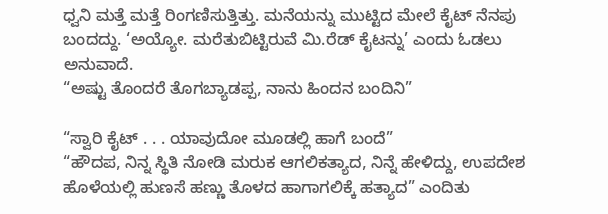ಧ್ವನಿ ಮತ್ತೆ ಮತ್ತೆ ರಿಂಗಣಿಸುತ್ತಿತ್ತು. ಮನೆಯನ್ನು ಮುಟ್ಟಿದ ಮೇಲೆ ಕೈಟ್ ನೆನಪು ಬಂದದ್ದು. ‘ಅಯ್ಯೋ. ಮರೆತುಬಿಟ್ಟಿರುವೆ ಮಿ.ರೆಡ್ ಕೈಟನ್ನು’ ಎಂದು ಓಡಲು ಅನುವಾದೆ.
“ಅಷ್ಟು ತೊಂದರೆ ತೊಗಬ್ಯಾಡಪ್ಪ, ನಾನು ಹಿಂದನ ಬಂದಿನಿ”

“ಸ್ವಾರಿ ಕೈಟ್ . . . ಯಾವುದೋ ಮೂಡಲ್ಲಿ ಹಾಗೆ ಬಂದೆ”
“ಹೌದಪ, ನಿನ್ನ ಸ್ಥಿತಿ ನೋಡಿ ಮರುಕ ಆಗಲಿಕತ್ಯಾದ, ನಿನ್ನೆ ಹೇಳಿದ್ದು, ಉಪದೇಶ ಹೊಳೆಯಲ್ಲಿ ಹುಣಸೆ ಹಣ್ಣು ತೊಳದ ಹಾಗಾಗಲಿಕ್ಕೆ ಹತ್ಯಾದ” ಎಂದಿತು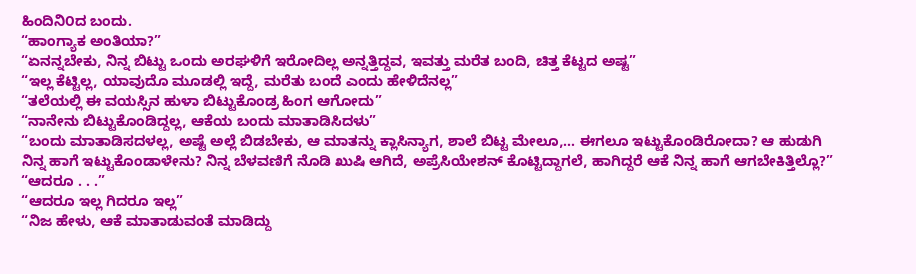ಹಿಂದಿನಿ೦ದ ಬಂದು.
“ಹಾಂಗ್ಯಾಕ ಅಂತಿಯಾ?”
“ಏನನ್ನಬೇಕು, ನಿನ್ನ ಬಿಟ್ಟು ಒಂದು ಅರಘಳಿಗೆ ಇರೋದಿಲ್ಲ ಅನ್ನತ್ತಿದ್ದವ, ಇವತ್ತು ಮರೆತ ಬಂದಿ, ಚಿತ್ತ ಕೆಟ್ಟದ ಅಷ್ಟ”
“ಇಲ್ಲ ಕೆಟ್ಟಿಲ್ಲ, ಯಾವುದೊ ಮೂಡಲ್ಲಿ ಇದ್ದೆ, ಮರೆತು ಬಂದೆ ಎಂದು ಹೇಳಿದೆನಲ್ಲ”
“ತಲೆಯಲ್ಲಿ ಈ ವಯಸ್ಸಿನ ಹುಳಾ ಬಿಟ್ಟುಕೊಂಡ್ರ ಹಿಂಗ ಆಗೋದು”
“ನಾನೇನು ಬಿಟ್ಟುಕೊಂಡಿದ್ದಲ್ಲ, ಆಕೆಯ ಬಂದು ಮಾತಾಡಿಸಿದಳು”
“ಬಂದು ಮಾತಾಡಿಸದಳಲ್ಲ, ಅಷ್ಟೆ ಅಲ್ಲೆ ಬಿಡಬೇಕು, ಆ ಮಾತನ್ನು ಕ್ಲಾಸಿನ್ಯಾಗ, ಶಾಲೆ ಬಿಟ್ಟ ಮೇಲೂ,… ಈಗಲೂ ಇಟ್ಟುಕೊಂಡಿರೋದಾ? ಆ ಹುಡುಗಿ ನಿನ್ನ ಹಾಗೆ ಇಟ್ಟುಕೊಂಡಾಳೇನು? ನಿನ್ನ ಬೆಳವಣಿಗೆ ನೊಡಿ ಖುಷಿ ಆಗಿದೆ, ಅಪ್ರೆಸಿಯೇಶನ್ ಕೊಟ್ಟಿದ್ದಾಗಲೆ, ಹಾಗಿದ್ದರೆ ಆಕೆ ನಿನ್ನ ಹಾಗೆ ಆಗಬೇಕಿತ್ತಿಲ್ಲೊ?”
“ಆದರೂ . . .”
“ಆದರೂ ಇಲ್ಲ ಗಿದರೂ ಇಲ್ಲ”
“ನಿಜ ಹೇಳು, ಆಕೆ ಮಾತಾಡುವಂತೆ ಮಾಡಿದ್ದು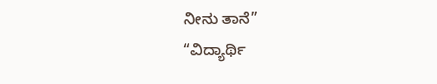ನೀನು ತಾನೆ”
“ವಿದ್ಯಾರ್ಥಿ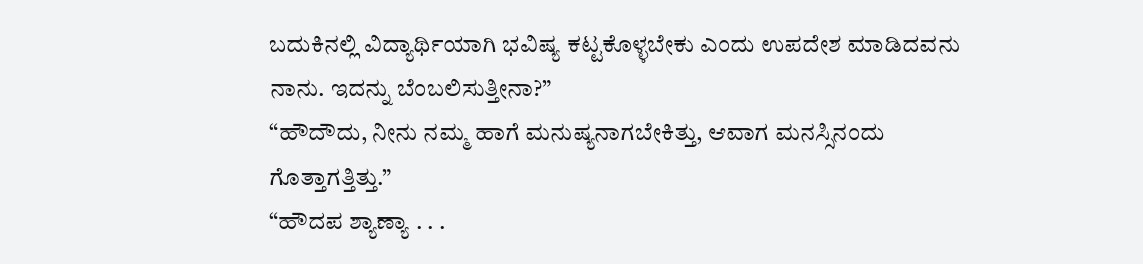ಬದುಕಿನಲ್ಲಿ ವಿದ್ಯಾರ್ಥಿಯಾಗಿ ಭವಿಷ್ಯ ಕಟ್ಟಕೊಳ್ಳಬೇಕು ಎಂದು ಉಪದೇಶ ಮಾಡಿದವನು ನಾನು. ಇದನ್ನು ಬೆಂಬಲಿಸುತ್ತೀನಾ?”
“ಹೌದೌದು, ನೀನು ನಮ್ಮ ಹಾಗೆ ಮನುಷ್ಯನಾಗಬೇಕಿತ್ತು, ಆವಾಗ ಮನಸ್ಸಿನಂದು ಗೊತ್ತಾಗತ್ತಿತ್ತು.”
“ಹೌದಪ ಶ್ಯಾಣ್ಯಾ . . .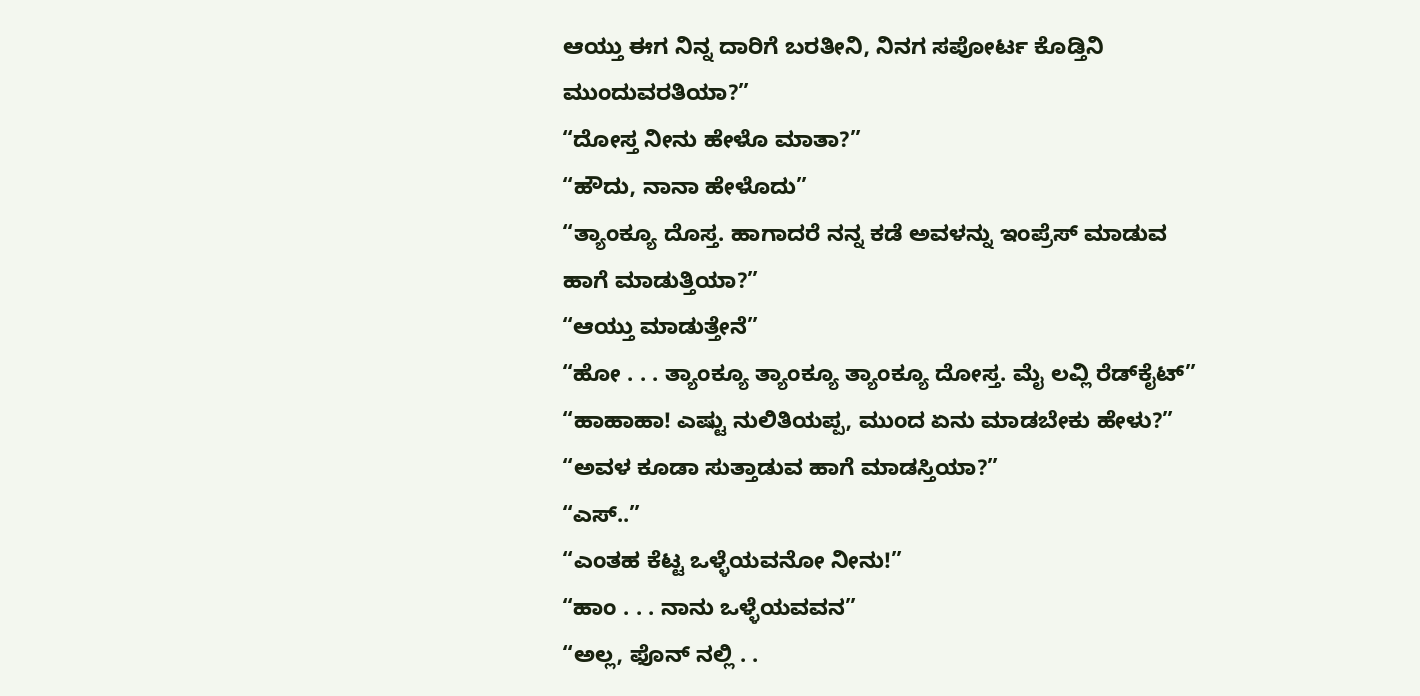ಆಯ್ತು ಈಗ ನಿನ್ನ ದಾರಿಗೆ ಬರತೀನಿ, ನಿನಗ ಸಪೋರ್ಟ ಕೊಡ್ತಿನಿ ಮುಂದುವರತಿಯಾ?”
“ದೋಸ್ತ ನೀನು ಹೇಳೊ ಮಾತಾ?”
“ಹೌದು, ನಾನಾ ಹೇಳೊದು”
“ತ್ಯಾಂಕ್ಯೂ ದೊಸ್ತ. ಹಾಗಾದರೆ ನನ್ನ ಕಡೆ ಅವಳನ್ನು ಇಂಪ್ರೆಸ್ ಮಾಡುವ ಹಾಗೆ ಮಾಡುತ್ತಿಯಾ?”
“ಆಯ್ತು ಮಾಡುತ್ತೇನೆ”
“ಹೋ . . . ತ್ಯಾಂಕ್ಯೂ ತ್ಯಾಂಕ್ಯೂ ತ್ಯಾಂಕ್ಯೂ ದೋಸ್ತ. ಮೈ ಲವ್ಲಿ ರೆಡ್‌ಕೈಟ್”
“ಹಾಹಾಹಾ! ಎಷ್ಟು ನುಲಿತಿಯಪ್ಪ, ಮುಂದ ಏನು ಮಾಡಬೇಕು ಹೇಳು?”
“ಅವಳ ಕೂಡಾ ಸುತ್ತಾಡುವ ಹಾಗೆ ಮಾಡಸ್ತಿಯಾ?”
“ಎಸ್..”
“ಎಂತಹ ಕೆಟ್ಟ ಒಳ್ಳೆಯವನೋ ನೀನು!”
“ಹಾಂ . . . ನಾನು ಒಳ್ಳೆಯವವನ”
“ಅಲ್ಲ, ಫೊನ್ ನಲ್ಲಿ . .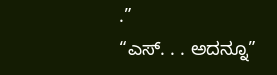.”
“ಎಸ್. . . ಅದನ್ನೂ”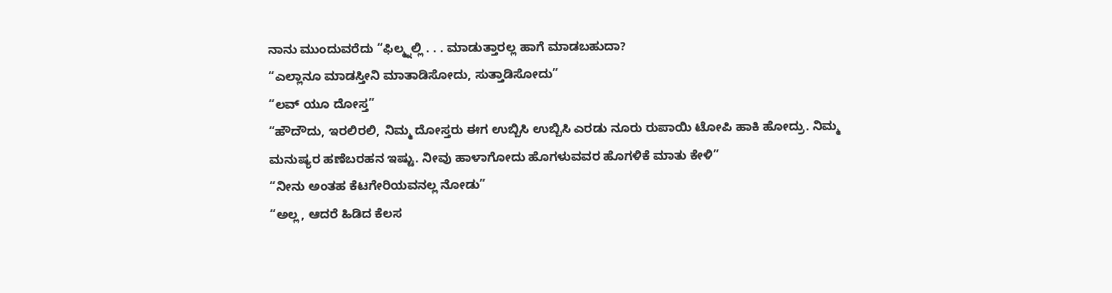ನಾನು ಮುಂದುವರೆದು “ಫಿಲ್ಮ್ನಲ್ಲಿ . . . ಮಾಡುತ್ತಾರಲ್ಲ ಹಾಗೆ ಮಾಡಬಹುದಾ?
“ಎಲ್ಲಾನೂ ಮಾಡಸ್ತೀನಿ ಮಾತಾಡಿಸೋದು, ಸುತ್ತಾಡಿಸೋದು”
“ಲವ್ ಯೂ ದೋಸ್ತ”
“ಹೌದೌದು, ಇರಲಿರಲಿ, ನಿಮ್ಮ ದೋಸ್ತರು ಈಗ ಉಬ್ಬಿಸಿ ಉಬ್ಬಿಸಿ ಎರಡು ನೂರು ರುಪಾಯಿ ಟೋಪಿ ಹಾಕಿ ಹೋದ್ರು. ನಿಮ್ಮ ಮನುಷ್ಯರ ಹಣೆಬರಹನ ಇಷ್ಟು. ನೀವು ಹಾಳಾಗೋದು ಹೊಗಳುವವರ ಹೊಗಳಿಕೆ ಮಾತು ಕೇಳಿ”
“ನೀನು ಅಂತಹ ಕೆಟಗೇರಿಯವನಲ್ಲ ನೋಡು”
“ಅಲ್ಲ, ಆದರೆ ಹಿಡಿದ ಕೆಲಸ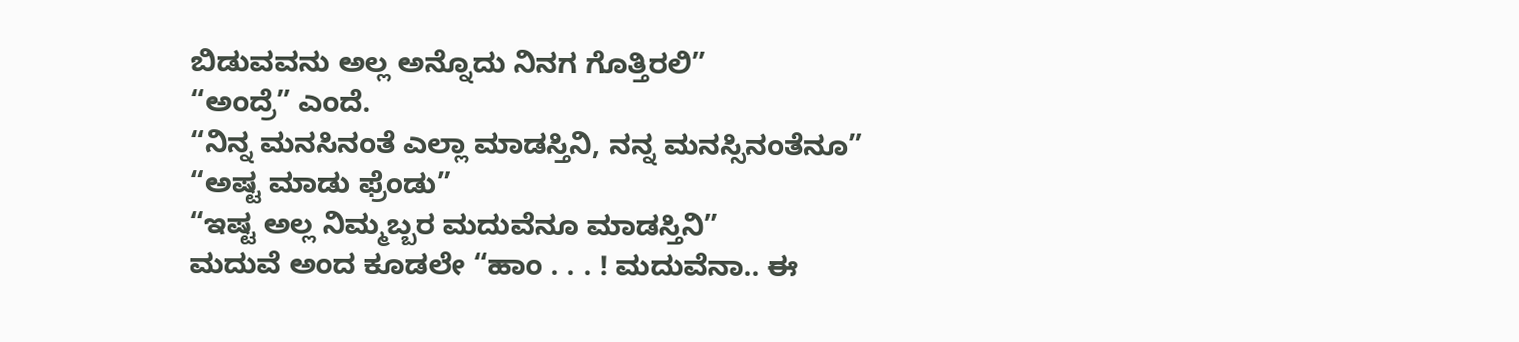ಬಿಡುವವನು ಅಲ್ಲ ಅನ್ನೊದು ನಿನಗ ಗೊತ್ತಿರಲಿ”
“ಅಂದ್ರೆ” ಎಂದೆ.
“ನಿನ್ನ ಮನಸಿನಂತೆ ಎಲ್ಲಾ ಮಾಡಸ್ತಿನಿ, ನನ್ನ ಮನಸ್ಸಿನಂತೆನೂ”
“ಅಷ್ಟ ಮಾಡು ಫ್ರೆಂಡು”
“ಇಷ್ಟ ಅಲ್ಲ ನಿಮ್ಮಬ್ಬರ ಮದುವೆನೂ ಮಾಡಸ್ತಿನಿ”
ಮದುವೆ ಅಂದ ಕೂಡಲೇ “ಹಾಂ . . . ! ಮದುವೆನಾ.. ಈ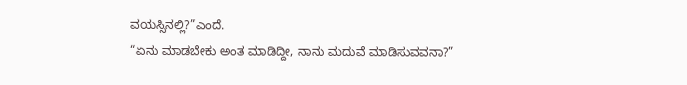ವಯಸ್ಸಿನಲ್ಲಿ?”ಎಂದೆ.
“ಏನು ಮಾಡಬೇಕು ಅಂತ ಮಾಡಿದ್ದೀ, ನಾನು ಮದುವೆ ಮಾಡಿಸುವವನಾ?”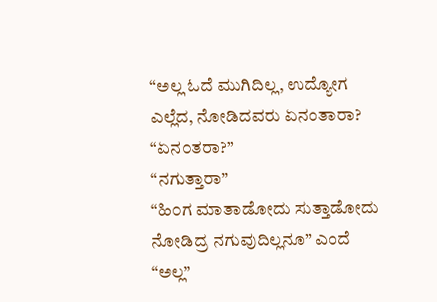“ಅಲ್ಲ ಓದೆ ಮುಗಿದಿಲ್ಲ, ಉದ್ಯೋಗ ಎಲ್ಲೆದ, ನೋಡಿದವರು ಏನಂತಾರಾ?
“ಏನ೦ತರಾ?”
“ನಗುತ್ತಾರಾ”
“ಹಿ೦ಗ ಮಾತಾಡೋದು ಸುತ್ತಾಡೋದು ನೋಡಿದ್ರ ನಗುವುದಿಲ್ಲನೂ” ಎಂದೆ
“ಅಲ್ಲ”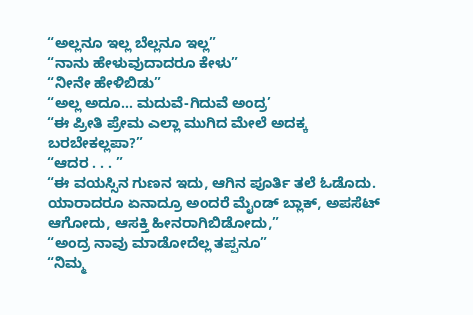“ಅಲ್ಲನೂ ಇಲ್ಲ ಬೆಲ್ಲನೂ ಇಲ್ಲ”
“ನಾನು ಹೇಳುವುದಾದರೂ ಕೇಳು”
“ನೀನೇ ಹೇಳಿಬಿಡು”
“ಅಲ್ಲ ಅದೂ… ಮದುವೆ-ಗಿದುವೆ ಅಂದ್ರ’
“ಈ ಪ್ರೀತಿ ಪ್ರೇಮ ಎಲ್ಲಾ ಮುಗಿದ ಮೇಲೆ ಅದಕ್ಕ ಬರಬೇಕಲ್ಲಪಾ?”
“ಆದರ . . . ”
“ಈ ವಯಸ್ಸಿನ ಗುಣನ ಇದು, ಆಗಿನ ಪೂರ್ತಿ ತಲೆ ಓಡೊದು. ಯಾರಾದರೂ ಏನಾದ್ರೂ ಅಂದರೆ ಮೈಂಡ್ ಬ್ಲಾಕ್, ಅಪಸೆಟ್ ಆಗೋದು, ಆಸಕ್ತಿ ಹೀನರಾಗಿಬಿಡೋದು,”
“ಅಂದ್ರ ನಾವು ಮಾಡೋದೆಲ್ಲ ತಪ್ಪನೂ”
“ನಿಮ್ಮ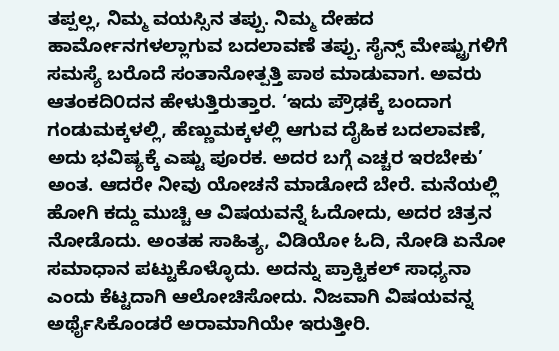ತಪ್ಪಲ್ಲ, ನಿಮ್ಮ ವಯಸ್ಸಿನ ತಪ್ಪು. ನಿಮ್ಮ ದೇಹದ ಹಾರ್ಮೋನಗಳಲ್ಲಾಗುವ ಬದಲಾವಣೆ ತಪ್ಪು. ಸೈನ್ಸ್ ಮೇಷ್ಟ್ರುಗಳಿಗೆ ಸಮಸ್ಯೆ ಬರೊದೆ ಸಂತಾನೋತ್ಪತ್ತಿ ಪಾಠ ಮಾಡುವಾಗ. ಅವರು ಆತಂಕದಿ೦ದನ ಹೇಳುತ್ತಿರುತ್ತಾರ. ‘ಇದು ಪ್ರೌಢಕ್ಕೆ ಬಂದಾಗ ಗಂಡುಮಕ್ಕಳಲ್ಲಿ, ಹೆಣ್ಣುಮಕ್ಕಳಲ್ಲಿ ಆಗುವ ದೈಹಿಕ ಬದಲಾವಣೆ, ಅದು ಭವಿಷ್ಯಕ್ಕೆ ಎಷ್ಟು ಪೂರಕ. ಅದರ ಬಗ್ಗೆ ಎಚ್ಚರ ಇರಬೇಕು’ ಅಂತ. ಆದರೇ ನೀವು ಯೋಚನೆ ಮಾಡೋದೆ ಬೇರೆ. ಮನೆಯಲ್ಲಿ ಹೋಗಿ ಕದ್ದು ಮುಚ್ಚಿ ಆ ವಿಷಯವನ್ನೆ ಓದೋದು, ಅದರ ಚಿತ್ರನ ನೋಡೊದು. ಅಂತಹ ಸಾಹಿತ್ಯ, ವಿಡಿಯೋ ಓದಿ, ನೋಡಿ ಏನೋ ಸಮಾಧಾನ ಪಟ್ಟುಕೊಳ್ಳೊದು. ಅದನ್ನು ಪ್ರಾಕ್ಟಿಕಲ್ ಸಾಧ್ಯನಾ ಎಂದು ಕೆಟ್ಟದಾಗಿ ಆಲೋಚಿಸೋದು. ನಿಜವಾಗಿ ವಿಷಯವನ್ನ ಅರ್ಥೈಸಿಕೊಂಡರೆ ಅರಾಮಾಗಿಯೇ ಇರುತ್ತೀರಿ.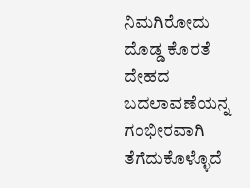ನಿಮಗಿರೋದು ದೊಡ್ಡ ಕೊರತೆ ದೇಹದ ಬದಲಾವಣೆಯನ್ನ ಗಂಭೀರವಾಗಿ ತೆಗೆದುಕೊಳ್ಳೊದೆ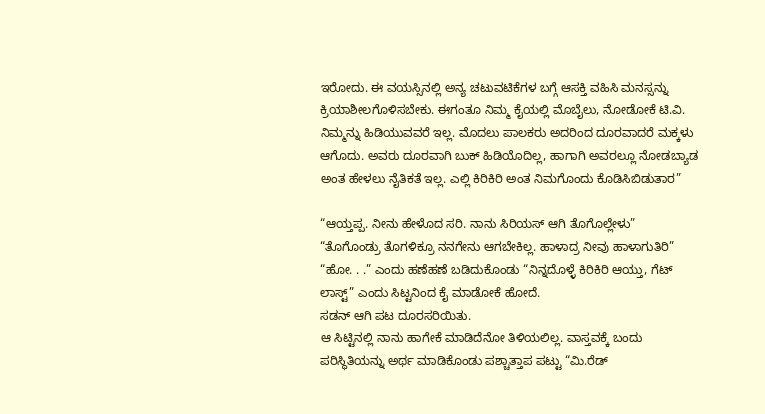ಇರೋದು. ಈ ವಯಸ್ಸಿನಲ್ಲಿ ಅನ್ಯ ಚಟುವಟಿಕೆಗಳ ಬಗ್ಗೆ ಆಸಕ್ತಿ ವಹಿಸಿ ಮನಸ್ಸನ್ನು ಕ್ರಿಯಾಶೀಲಗೊಳಿಸಬೇಕು. ಈಗಂತೂ ನಿಮ್ಮ ಕೈಯಲ್ಲಿ ಮೊಬೈಲು, ನೋಡೋಕೆ ಟಿ.ವಿ. ನಿಮ್ಮನ್ನು ಹಿಡಿಯುವವರೆ ಇಲ್ಲ. ಮೊದಲು ಪಾಲಕರು ಅದರಿಂದ ದೂರವಾದರೆ ಮಕ್ಕಳು ಆಗೊದು. ಅವರು ದೂರವಾಗಿ ಬುಕ್ ಹಿಡಿಯೊದಿಲ್ಲ, ಹಾಗಾಗಿ ಅವರಲ್ಲೂ ನೋಡಬ್ಯಾಡ ಅಂತ ಹೇಳಲು ನೈತಿಕತೆ ಇಲ್ಲ. ಎಲ್ಲಿ ಕಿರಿಕಿರಿ ಅಂತ ನಿಮಗೊಂದು ಕೊಡಿಸಿಬಿಡುತಾರ”

“ಆಯ್ತಪ್ಪ. ನೀನು ಹೇಳೊದ ಸರಿ. ನಾನು ಸಿರಿಯಸ್ ಆಗಿ ತೊಗೊಲ್ಲೇಳು”
“ತೊಗೊಂಡ್ರು ತೊಗಳಿಕ್ರೂ ನನಗೇನು ಆಗಬೇಕಿಲ್ಲ. ಹಾಳಾದ್ರ ನೀವು ಹಾಳಾಗುತಿರಿ”
“ಹೋ. . .” ಎಂದು ಹಣೆಹಣೆ ಬಡಿದುಕೊಂಡು “ನಿನ್ನದೊಳ್ಳೆ ಕಿರಿಕಿರಿ ಆಯ್ತು, ಗೆಟ್ ಲಾಸ್ಟ್” ಎಂದು ಸಿಟ್ಟನಿಂದ ಕೈ ಮಾಡೋಕೆ ಹೋದೆ.
ಸಡನ್ ಆಗಿ ಪಟ ದೂರಸರಿಯಿತು.
ಆ ಸಿಟ್ಟಿನಲ್ಲಿ ನಾನು ಹಾಗೇಕೆ ಮಾಡಿದೆನೋ ತಿಳಿಯಲಿಲ್ಲ. ವಾಸ್ತವಕ್ಕೆ ಬಂದು ಪರಿಸ್ಥಿತಿಯನ್ನು ಅರ್ಥ ಮಾಡಿಕೊಂಡು ಪಶ್ಚಾತ್ತಾಪ ಪಟ್ಟು “ಮಿ.ರೆಡ್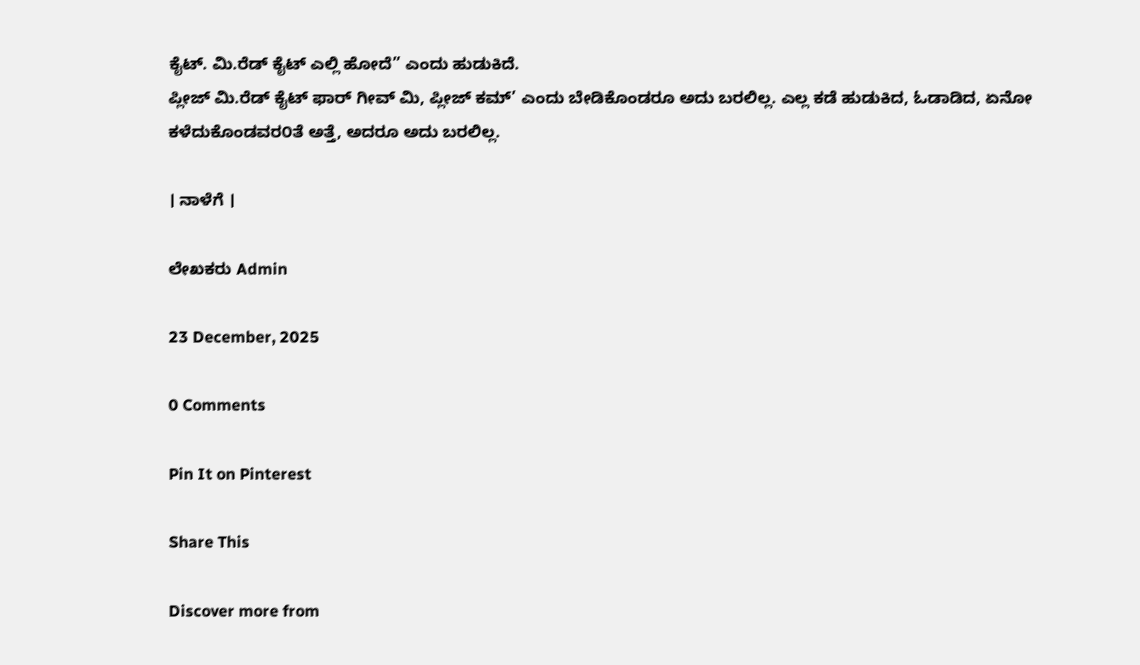ಕೈಟ್. ಮಿ.ರೆಡ್ ಕೈಟ್ ಎಲ್ಲಿ ಹೋದೆ” ಎಂದು ಹುಡುಕಿದೆ.
ಪ್ಲೀಜ್ ಮಿ.ರೆಡ್ ಕೈಟ್ ಫಾರ್ ಗೀವ್ ಮಿ, ಪ್ಲೀಜ್ ಕಮ್’ ಎಂದು ಬೇಡಿಕೊಂಡರೂ ಅದು ಬರಲಿಲ್ಲ. ಎಲ್ಲ ಕಡೆ ಹುಡುಕಿದ, ಓಡಾಡಿದ, ಏನೋ ಕಳೆದುಕೊಂಡವರ೦ತೆ ಅತ್ತೆ, ಅದರೂ ಅದು ಬರಲಿಲ್ಲ.

। ನಾಳೆಗೆ ।

ಲೇಖಕರು Admin

23 December, 2025

0 Comments

Pin It on Pinterest

Share This

Discover more from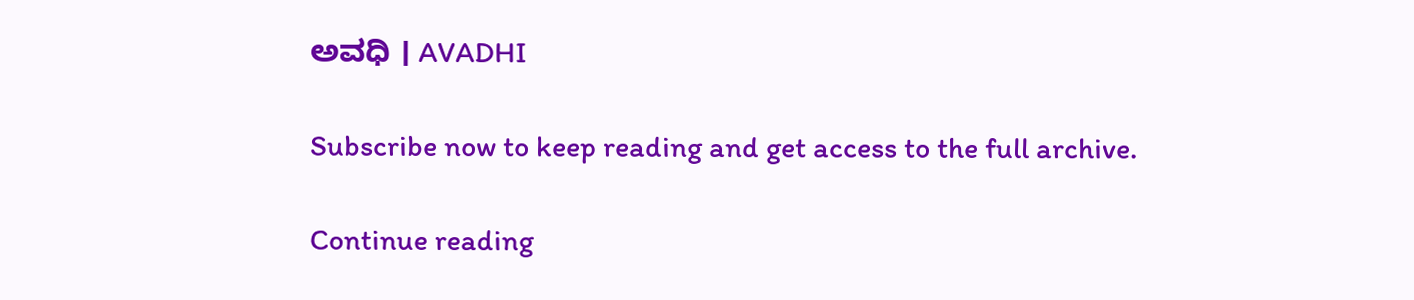ಅವಧಿ । AVADHI

Subscribe now to keep reading and get access to the full archive.

Continue reading